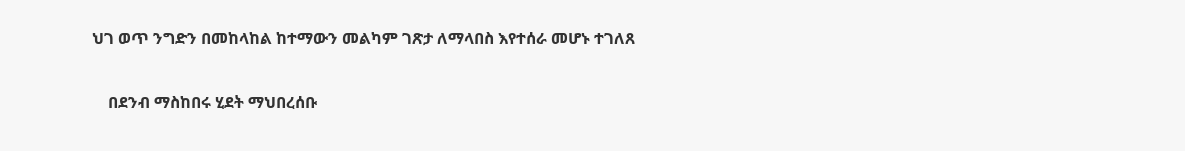ህገ ወጥ ንግድን በመከላከል ከተማውን መልካም ገጽታ ለማላበስ እየተሰራ መሆኑ ተገለጸ

    በደንብ ማስከበሩ ሂደት ማህበረሰቡ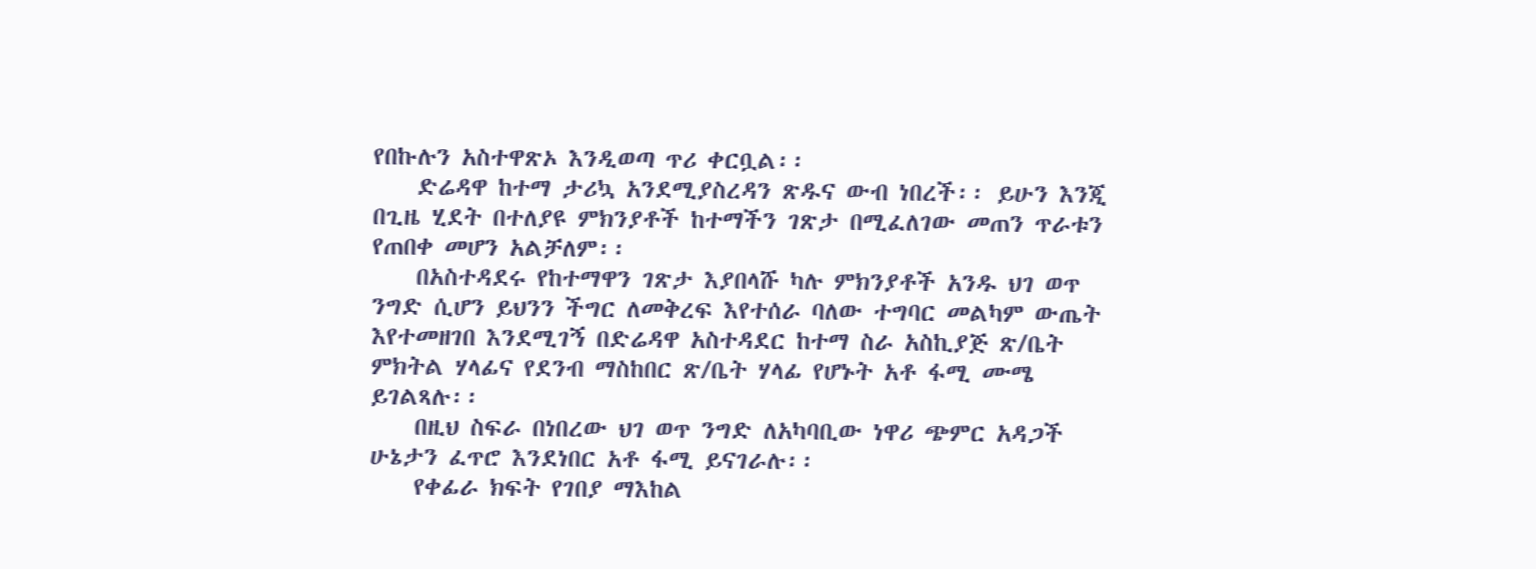የበኩሉን አስተዋጽኦ እንዲወጣ ጥሪ ቀርቧል፡፡
    ድሬዳዋ ከተማ ታሪኳ አንደሚያስረዳን ጽዱና ውብ ነበረች፡፡ ይሁን እንጂ በጊዜ ሂደት በተለያዩ ምክንያቶች ከተማችን ገጽታ በሚፈለገው መጠን ጥራቱን የጠበቀ መሆን አልቻለም፡፡
    በአስተዳደሩ የከተማዋን ገጽታ እያበላሹ ካሉ ምክንያቶች አንዱ ህገ ወጥ ንግድ ሲሆን ይህንን ችግር ለመቅረፍ እየተሰራ ባለው ተግባር መልካም ውጤት እየተመዘገበ እንደሚገኝ በድሬዳዋ አስተዳደር ከተማ ስራ አስኪያጅ ጽ/ቤት ምክትል ሃላፊና የደንብ ማስከበር ጽ/ቤት ሃላፊ የሆኑት አቶ ፋሚ ሙሜ ይገልጻሉ፡፡
    በዚህ ስፍራ በነበረው ህገ ወጥ ንግድ ለአካባቢው ነዋሪ ጭምር አዳጋች ሁኔታን ፈጥሮ እንደነበር አቶ ፋሚ ይናገራሉ፡፡
    የቀፊራ ክፍት የገበያ ማእከል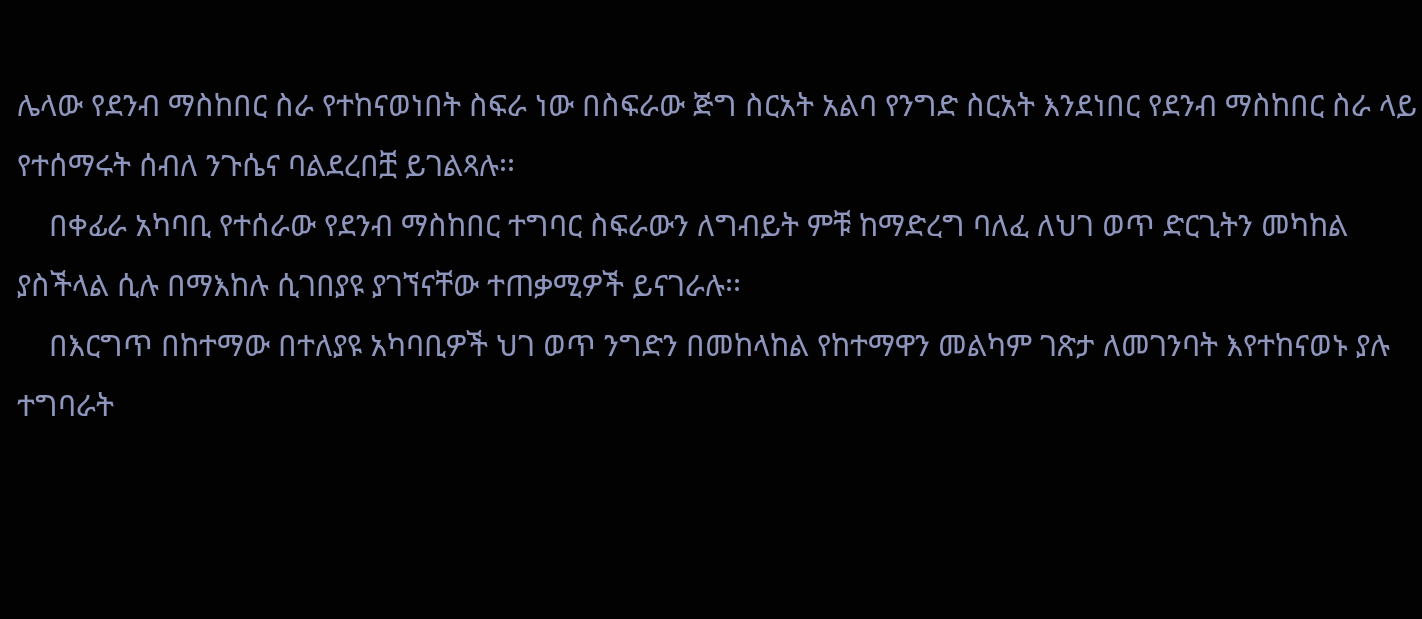ሌላው የደንብ ማስከበር ስራ የተከናወነበት ስፍራ ነው በስፍራው ጅግ ስርአት አልባ የንግድ ስርአት እንደነበር የደንብ ማስከበር ስራ ላይ የተሰማሩት ሰብለ ንጉሴና ባልደረበቿ ይገልጻሉ፡፡
    በቀፊራ አካባቢ የተሰራው የደንብ ማስከበር ተግባር ስፍራውን ለግብይት ምቹ ከማድረግ ባለፈ ለህገ ወጥ ድርጊትን መካከል ያስችላል ሲሉ በማእከሉ ሲገበያዩ ያገኘናቸው ተጠቃሚዎች ይናገራሉ፡፡
    በእርግጥ በከተማው በተለያዩ አካባቢዎች ህገ ወጥ ንግድን በመከላከል የከተማዋን መልካም ገጽታ ለመገንባት እየተከናወኑ ያሉ ተግባራት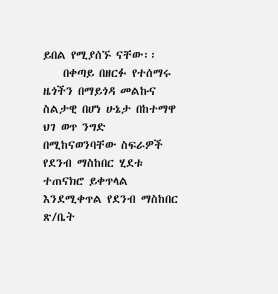ይበል የሚያሰኙ ናቸው፡፡
    በቀጣይ በዘርፉ የተሰማሩ ዜጎችን በማይጎዳ መልኩና ስልታዊ በሆነ ሁኔታ በከተማዋ ህገ ወጥ ንግድ በሚከናወንባቸው ስፍራዎች የደንብ ማስከበር ሂደቱ ተጠናክሮ ይቀጥላል እንደሚቀጥል የደንብ ማስከበር ጽ/ቤት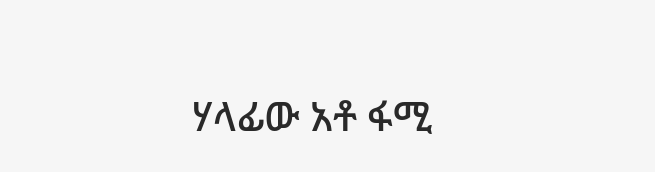ሃላፊው አቶ ፋሚ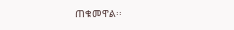ጠቁመዋል፡፡